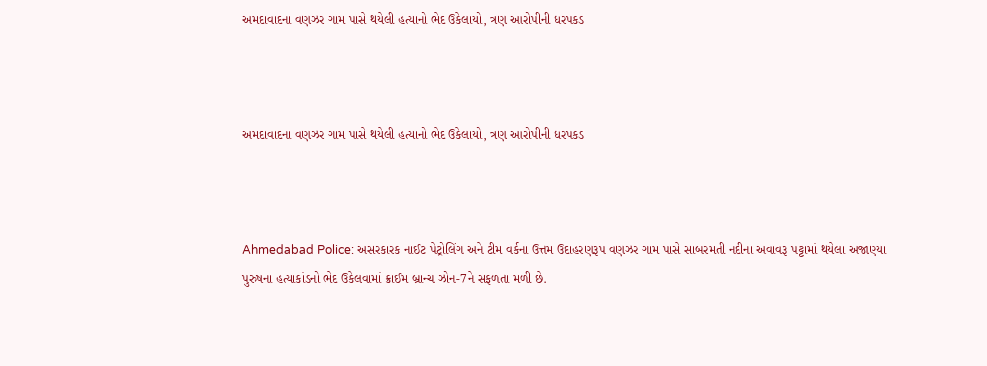અમદાવાદના વણઝર ગામ પાસે થયેલી હત્યાનો ભેદ ઉકેલાયો, ત્રણ આરોપીની ધરપકડ



અમદાવાદના વણઝર ગામ પાસે થયેલી હત્યાનો ભેદ ઉકેલાયો, ત્રણ આરોપીની ધરપકડ



Ahmedabad Police: અસરકારક નાઈટ પેટ્રોલિંગ અને ટીમ વર્કના ઉત્તમ ઉદાહરણરૂપ વણઝર ગામ પાસે સાબરમતી નદીના અવાવરૂ પટ્ટામાં થયેલા અજાણ્યા પુરુષના હત્યાકાંડનો ભેદ ઉકેલવામાં ક્રાઈમ બ્રાન્ચ ઝોન-7ને સફળતા મળી છે.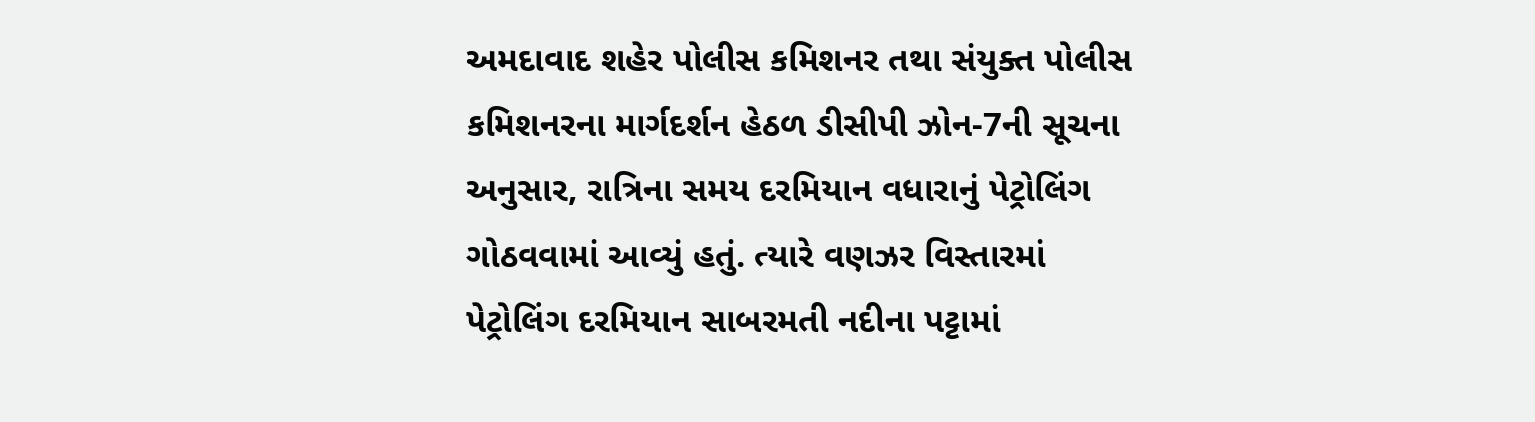અમદાવાદ શહેર પોલીસ કમિશનર તથા સંયુક્ત પોલીસ કમિશનરના માર્ગદર્શન હેઠળ ડીસીપી ઝોન-7ની સૂચના અનુસાર, રાત્રિના સમય દરમિયાન વધારાનું પેટ્રોલિંગ ગોઠવવામાં આવ્યું હતું. ત્યારે વણઝર વિસ્તારમાં પેટ્રોલિંગ દરમિયાન સાબરમતી નદીના પટ્ટામાં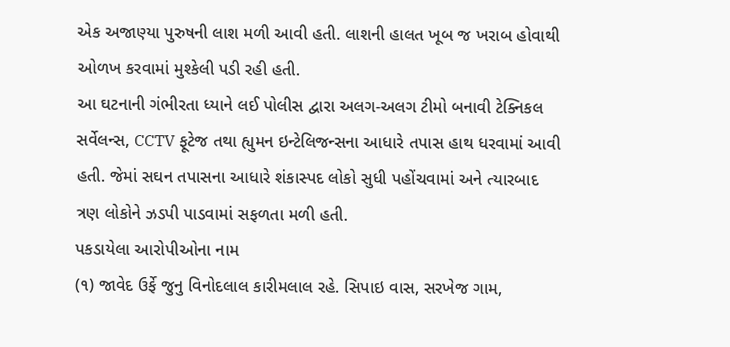એક અજાણ્યા પુરુષની લાશ મળી આવી હતી. લાશની હાલત ખૂબ જ ખરાબ હોવાથી ઓળખ કરવામાં મુશ્કેલી પડી રહી હતી.
આ ઘટનાની ગંભીરતા ધ્યાને લઈ પોલીસ દ્વારા અલગ-અલગ ટીમો બનાવી ટેક્નિકલ સર્વેલન્સ, CCTV ફૂટેજ તથા હ્યુમન ઇન્ટેલિજન્સના આધારે તપાસ હાથ ધરવામાં આવી હતી. જેમાં સઘન તપાસના આધારે શંકાસ્પદ લોકો સુધી પહોંચવામાં અને ત્યારબાદ ત્રણ લોકોને ઝડપી પાડવામાં સફળતા મળી હતી.
પકડાયેલા આરોપીઓના નામ
(૧) જાવેદ ઉર્ફે જુનુ વિનોદલાલ કારીમલાલ રહે. સિપાઇ વાસ, સરખેજ ગામ,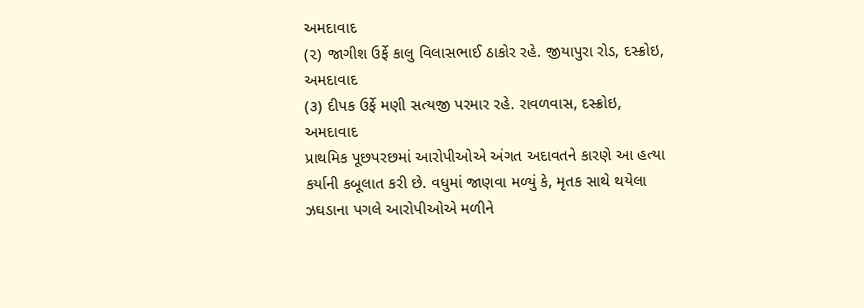અમદાવાદ
(૨) જાગીશ ઉર્ફે કાલુ વિલાસભાઈ ઠાકોર રહે. જીયાપુરા રોડ, દસ્ક્રોઇ, અમદાવાદ
(૩) દીપક ઉર્ફે મણી સત્યજી પરમાર રહે. રાવળવાસ, દસ્ક્રોઇ, અમદાવાદ
પ્રાથમિક પૂછપરછમાં આરોપીઓએ અંગત અદાવતને કારણે આ હત્યા કર્યાની કબૂલાત કરી છે. વધુમાં જાણવા મળ્યું કે, મૃતક સાથે થયેલા ઝઘડાના પગલે આરોપીઓએ મળીને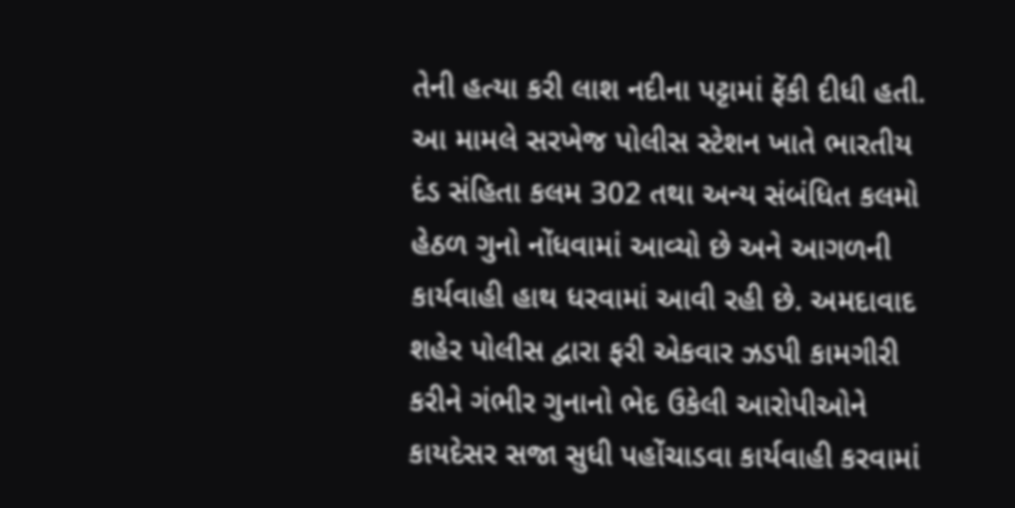તેની હત્યા કરી લાશ નદીના પટ્ટામાં ફેંકી દીધી હતી.
આ મામલે સરખેજ પોલીસ સ્ટેશન ખાતે ભારતીય દંડ સંહિતા કલમ 302 તથા અન્ય સંબંધિત કલમો હેઠળ ગુનો નોંધવામાં આવ્યો છે અને આગળની કાર્યવાહી હાથ ધરવામાં આવી રહી છે. અમદાવાદ શહેર પોલીસ દ્વારા ફરી એકવાર ઝડપી કામગીરી કરીને ગંભીર ગુનાનો ભેદ ઉકેલી આરોપીઓને કાયદેસર સજા સુધી પહોંચાડવા કાર્યવાહી કરવામાં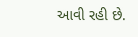આવી રહી છે.